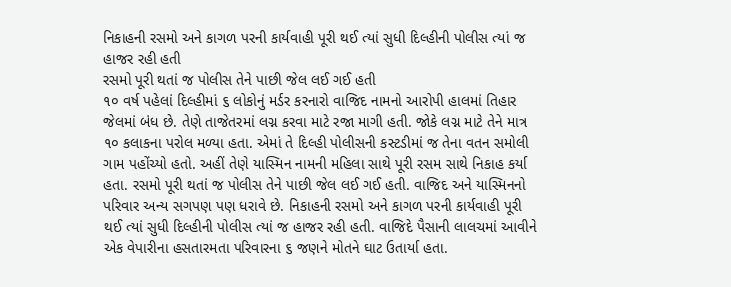નિકાહની રસમો અને કાગળ પરની કાર્યવાહી પૂરી થઈ ત્યાં સુધી દિલ્હીની પોલીસ ત્યાં જ હાજર રહી હતી
રસમો પૂરી થતાં જ પોલીસ તેને પાછી જેલ લઈ ગઈ હતી
૧૦ વર્ષ પહેલાં દિલ્હીમાં ૬ લોકોનું મર્ડર કરનારો વાજિદ નામનો આરોપી હાલમાં તિહાર જેલમાં બંધ છે. તેણે તાજેતરમાં લગ્ન કરવા માટે રજા માગી હતી. જોકે લગ્ન માટે તેને માત્ર ૧૦ કલાકના પરોલ મળ્યા હતા. એમાં તે દિલ્હી પોલીસની કસ્ટડીમાં જ તેના વતન સમોલી ગામ પહોંચ્યો હતો. અહીં તેણે યાસ્મિન નામની મહિલા સાથે પૂરી રસમ સાથે નિકાહ કર્યા હતા. રસમો પૂરી થતાં જ પોલીસ તેને પાછી જેલ લઈ ગઈ હતી. વાજિદ અને યાસ્મિનનો પરિવાર અન્ય સગપણ પણ ધરાવે છે. નિકાહની રસમો અને કાગળ પરની કાર્યવાહી પૂરી થઈ ત્યાં સુધી દિલ્હીની પોલીસ ત્યાં જ હાજર રહી હતી. વાજિદે પૈસાની લાલચમાં આવીને એક વેપારીના હસતારમતા પરિવારના ૬ જણને મોતને ઘાટ ઉતાર્યા હતા.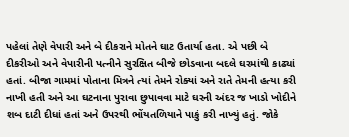પહેલાં તેણે વેપારી અને બે દીકરાને મોતને ઘાટ ઉતાર્યા હતા. એ પછી બે દીકરીઓ અને વેપારીની પત્નીને સુરક્ષિત બીજે છોડવાના બદલે ઘરમાંથી કાઢ્યાં હતાં. બીજા ગામમાં પોતાના મિત્રને ત્યાં તેમને રોક્યાં અને રાતે તેમની હત્યા કરી નાખી હતી અને આ ઘટનાના પુરાવા છુપાવવા માટે ઘરની અંદર જ ખાડો ખોદીને શબ દાટી દીધાં હતાં અને ઉપરથી ભોંયતળિયાને પાકું કરી નાખ્યું હતું. જોકે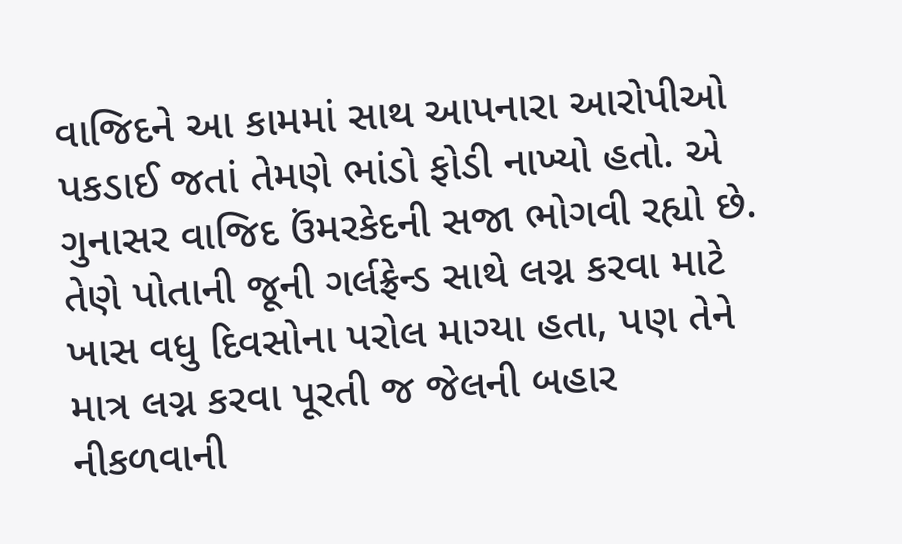વાજિદને આ કામમાં સાથ આપનારા આરોપીઓ પકડાઈ જતાં તેમણે ભાંડો ફોડી નાખ્યો હતો. એ ગુનાસર વાજિદ ઉંમરકેદની સજા ભોગવી રહ્યો છે. તેણે પોતાની જૂની ગર્લફ્રેન્ડ સાથે લગ્ન કરવા માટે ખાસ વધુ દિવસોના પરોલ માગ્યા હતા, પણ તેને માત્ર લગ્ન કરવા પૂરતી જ જેલની બહાર નીકળવાની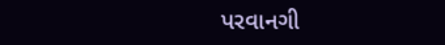પરવાનગી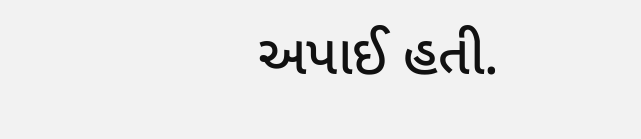અપાઈ હતી.